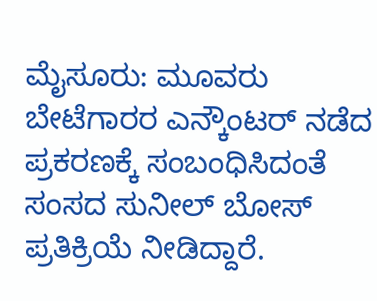ಮೈಸೂರು: ಮೂವರು ಬೇಟೆಗಾರರ ಎನ್ಕೌಂಟರ್ ನಡೆದ ಪ್ರಕರಣಕ್ಕೆ ಸಂಬಂಧಿಸಿದಂತೆ ಸಂಸದ ಸುನೀಲ್ ಬೋಸ್ ಪ್ರತಿಕ್ರಿಯೆ ನೀಡಿದ್ದಾರೆ.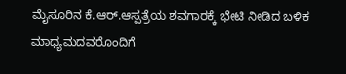ಮೈಸೂರಿನ ಕೆ.ಆರ್.ಆಸ್ಪತ್ರೆಯ ಶವಗಾರಕ್ಕೆ ಭೇಟಿ ನೀಡಿದ ಬಳಿಕ ಮಾಧ್ಯಮದವರೊಂದಿಗೆ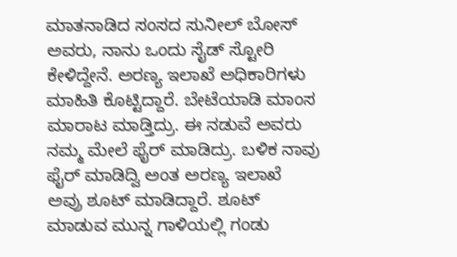ಮಾತನಾಡಿದ ಸಂಸದ ಸುನೀಲ್ ಬೋಸ್ ಅವರು, ನಾನು ಒಂದು ಸೈಡ್ ಸ್ಟೋರಿ ಕೇಳಿದ್ದೇನೆ. ಅರಣ್ಯ ಇಲಾಖೆ ಅಧಿಕಾರಿಗಳು ಮಾಹಿತಿ ಕೊಟ್ಟಿದ್ದಾರೆ. ಬೇಟೆಯಾಡಿ ಮಾಂಸ ಮಾರಾಟ ಮಾಡ್ತಿದ್ರು. ಈ ನಡುವೆ ಅವರು ನಮ್ಮ ಮೇಲೆ ಫೈರ್ ಮಾಡಿದ್ರು. ಬಳಿಕ ನಾವು ಫೈರ್ ಮಾಡಿದ್ವಿ ಅಂತ ಅರಣ್ಯ ಇಲಾಖೆ ಅವ್ರು ಶೂಟ್ ಮಾಡಿದ್ದಾರೆ. ಶೂಟ್ ಮಾಡುವ ಮುನ್ನ ಗಾಳಿಯಲ್ಲಿ ಗಂಡು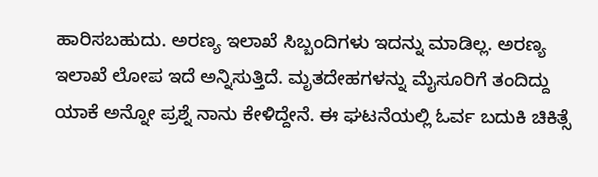ಹಾರಿಸಬಹುದು. ಅರಣ್ಯ ಇಲಾಖೆ ಸಿಬ್ಬಂದಿಗಳು ಇದನ್ನು ಮಾಡಿಲ್ಲ. ಅರಣ್ಯ ಇಲಾಖೆ ಲೋಪ ಇದೆ ಅನ್ನಿಸುತ್ತಿದೆ. ಮೃತದೇಹಗಳನ್ನು ಮೈಸೂರಿಗೆ ತಂದಿದ್ದು ಯಾಕೆ ಅನ್ನೋ ಪ್ರಶ್ನೆ ನಾನು ಕೇಳಿದ್ದೇನೆ. ಈ ಘಟನೆಯಲ್ಲಿ ಓರ್ವ ಬದುಕಿ ಚಿಕಿತ್ಸೆ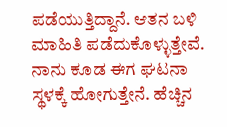ಪಡೆಯುತ್ತಿದ್ದಾನೆ. ಆತನ ಬಳಿ ಮಾಹಿತಿ ಪಡೆದುಕೊಳ್ಳುತ್ತೇವೆ. ನಾನು ಕೂಡ ಈಗ ಘಟನಾ ಸ್ಥಳಕ್ಕೆ ಹೋಗುತ್ತೇನೆ. ಹೆಚ್ಚಿನ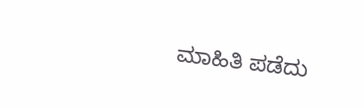ಮಾಹಿತಿ ಪಡೆದು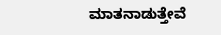ಮಾತನಾಡುತ್ತೇವೆ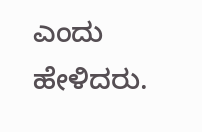ಎಂದು ಹೇಳಿದರು.